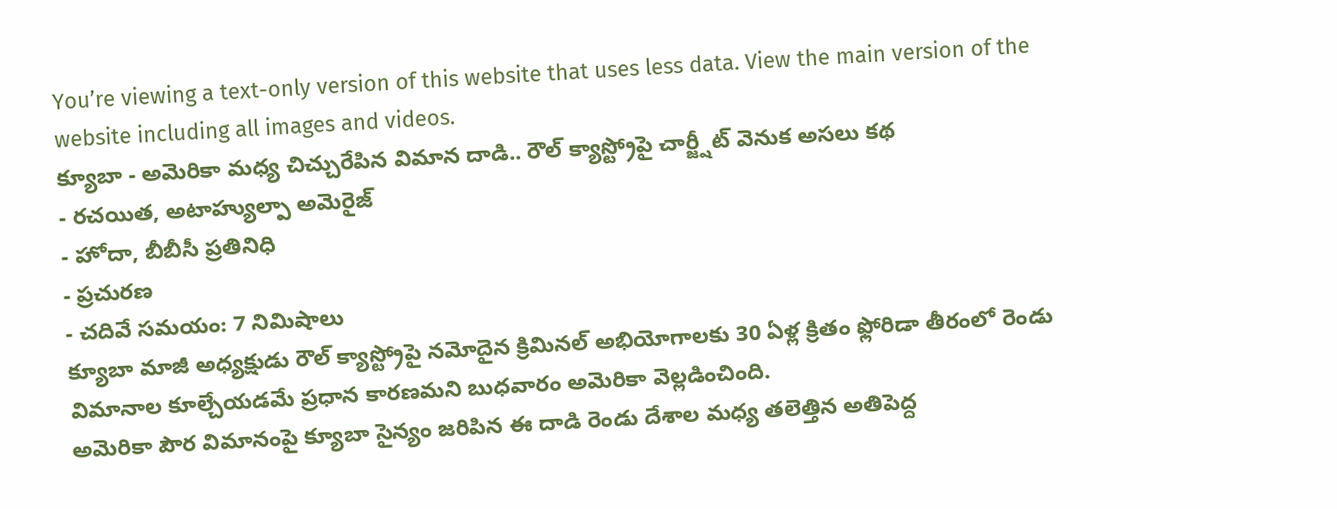You’re viewing a text-only version of this website that uses less data. View the main version of the website including all images and videos.
క్యూబా - అమెరికా మధ్య చిచ్చురేపిన విమాన దాడి.. రౌల్ క్యాస్ట్రోపై చార్జ్షీట్ వెనుక అసలు కథ
- రచయిత, అటాహ్యుల్పా అమెరైజ్
- హోదా, బీబీసీ ప్రతినిధి
- ప్రచురణ
- చదివే సమయం: 7 నిమిషాలు
క్యూబా మాజీ అధ్యక్షుడు రౌల్ క్యాస్ట్రోపై నమోదైన క్రిమినల్ అభియోగాలకు 30 ఏళ్ల క్రితం ఫ్లోరిడా తీరంలో రెండు విమానాల కూల్చేయడమే ప్రధాన కారణమని బుధవారం అమెరికా వెల్లడించింది.
అమెరికా పౌర విమానంపై క్యూబా సైన్యం జరిపిన ఈ దాడి రెండు దేశాల మధ్య తలెత్తిన అతిపెద్ద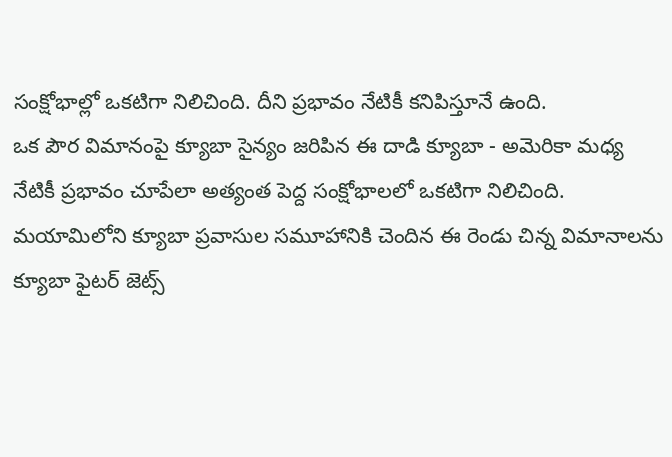సంక్షోభాల్లో ఒకటిగా నిలిచింది. దీని ప్రభావం నేటికీ కనిపిస్తూనే ఉంది.
ఒక పౌర విమానంపై క్యూబా సైన్యం జరిపిన ఈ దాడి క్యూబా - అమెరికా మధ్య నేటికీ ప్రభావం చూపేలా అత్యంత పెద్ద సంక్షోభాలలో ఒకటిగా నిలిచింది.
మయామిలోని క్యూబా ప్రవాసుల సమూహానికి చెందిన ఈ రెండు చిన్న విమానాలను క్యూబా ఫైటర్ జెట్స్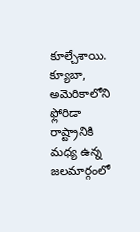కూల్చేశాయి.
క్యూబా, అమెరికాలోని ఫ్లోరిడా రాష్ట్రానికి మధ్య ఉన్న జలమార్గంలో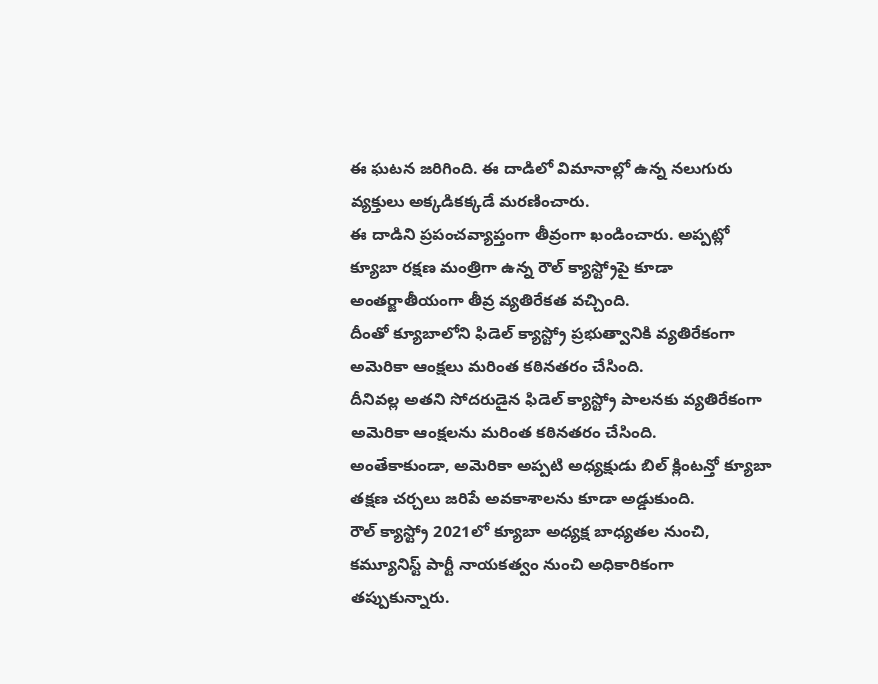ఈ ఘటన జరిగింది. ఈ దాడిలో విమానాల్లో ఉన్న నలుగురు వ్యక్తులు అక్కడికక్కడే మరణించారు.
ఈ దాడిని ప్రపంచవ్యాప్తంగా తీవ్రంగా ఖండించారు. అప్పట్లో క్యూబా రక్షణ మంత్రిగా ఉన్న రౌల్ క్యాస్ట్రోపై కూడా అంతర్జాతీయంగా తీవ్ర వ్యతిరేకత వచ్చింది.
దీంతో క్యూబాలోని ఫిడెల్ క్యాస్ట్రో ప్రభుత్వానికి వ్యతిరేకంగా అమెరికా ఆంక్షలు మరింత కఠినతరం చేసింది.
దీనివల్ల అతని సోదరుడైన ఫిడెల్ క్యాస్ట్రో పాలనకు వ్యతిరేకంగా అమెరికా ఆంక్షలను మరింత కఠినతరం చేసింది.
అంతేకాకుండా, అమెరికా అప్పటి అధ్యక్షుడు బిల్ క్లింటన్తో క్యూబా తక్షణ చర్చలు జరిపే అవకాశాలను కూడా అడ్డుకుంది.
రౌల్ క్యాస్ట్రో 2021లో క్యూబా అధ్యక్ష బాధ్యతల నుంచి, కమ్యూనిస్ట్ పార్టీ నాయకత్వం నుంచి అధికారికంగా తప్పుకున్నారు.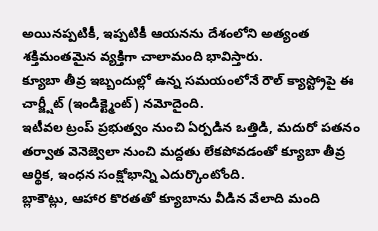అయినప్పటికీ, ఇప్పటికీ ఆయనను దేశంలోని అత్యంత శక్తిమంతమైన వ్యక్తిగా చాలామంది భావిస్తారు.
క్యూబా తీవ్ర ఇబ్బందుల్లో ఉన్న సమయంలోనే రౌల్ క్యాస్ట్రోపై ఈ చార్జ్షీట్ (ఇండిక్ట్మెంట్) నమోదైంది.
ఇటీవల ట్రంప్ ప్రభుత్వం నుంచి ఏర్పడిన ఒత్తిడి, మదురో పతనం తర్వాత వెనెజ్వెలా నుంచి మద్దతు లేకపోవడంతో క్యూబా తీవ్ర ఆర్థిక, ఇంధన సంక్షోభాన్ని ఎదుర్కొంటోంది.
బ్లాకౌట్లు, ఆహార కొరతతో క్యూబాను వీడిన వేలాది మంది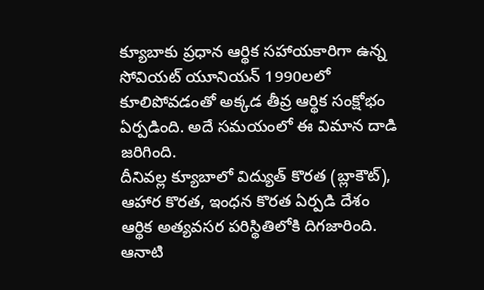క్యూబాకు ప్రధాన ఆర్థిక సహాయకారిగా ఉన్న సోవియట్ యూనియన్ 1990లలో కూలిపోవడంతో అక్కడ తీవ్ర ఆర్థిక సంక్షోభం ఏర్పడింది. అదే సమయంలో ఈ విమాన దాడి జరిగింది.
దీనివల్ల క్యూబాలో విద్యుత్ కొరత (బ్లాకౌట్), ఆహార కొరత, ఇంధన కొరత ఏర్పడి దేశం ఆర్థిక అత్యవసర పరిస్థితిలోకి దిగజారింది.
ఆనాటి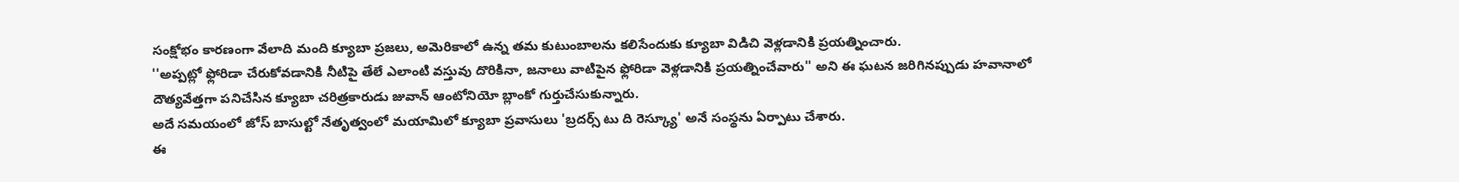సంక్షోభం కారణంగా వేలాది మంది క్యూబా ప్రజలు, అమెరికాలో ఉన్న తమ కుటుంబాలను కలిసేందుకు క్యూబా విడిచి వెళ్లడానికి ప్రయత్నించారు.
''అప్పట్లో ఫ్లోరిడా చేరుకోవడానికి నీటిపై తేలే ఎలాంటి వస్తువు దొరికినా, జనాలు వాటిపైన ఫ్లోరిడా వెళ్లడానికి ప్రయత్నించేవారు'' అని ఈ ఘటన జరిగినప్పుడు హవానాలో దౌత్యవేత్తగా పనిచేసిన క్యూబా చరిత్రకారుడు జువాన్ ఆంటోనియో బ్లాంకో గుర్తుచేసుకున్నారు.
అదే సమయంలో జోస్ బాసుల్టో నేతృత్వంలో మయామిలో క్యూబా ప్రవాసులు 'బ్రదర్స్ టు ది రెస్క్యూ' అనే సంస్థను ఏర్పాటు చేశారు.
ఈ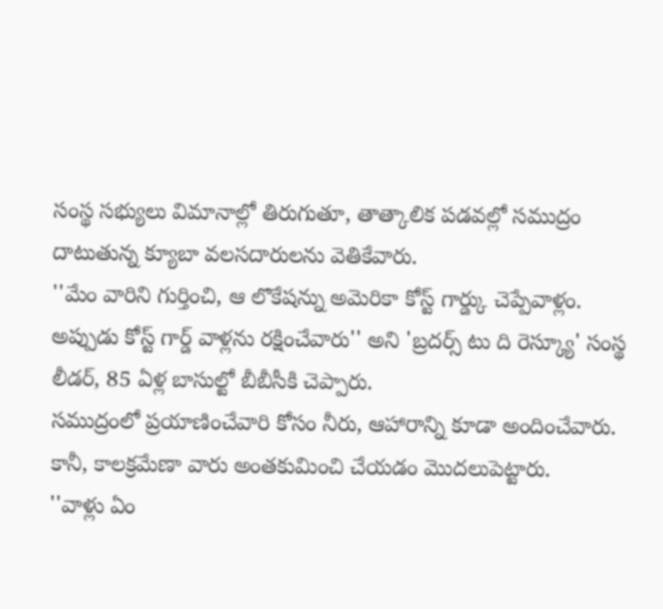సంస్థ సభ్యులు విమానాల్లో తిరుగుతూ, తాత్కాలిక పడవల్లో సముద్రం దాటుతున్న క్యూబా వలసదారులను వెతికేవారు.
''మేం వారిని గుర్తించి, ఆ లొకేషన్ను అమెరికా కోస్ట్ గార్డ్కు చెప్పేవాళ్లం. అప్పుడు కోస్ట్ గార్డ్ వాళ్లను రక్షించేవారు'' అని 'బ్రదర్స్ టు ది రెస్క్యూ' సంస్థ లీడర్, 85 ఏళ్ల బాసుల్టో బీబీసీకి చెప్పారు.
సముద్రంలో ప్రయాణించేవారి కోసం నీరు, ఆహారాన్ని కూడా అందించేవారు. కానీ, కాలక్రమేణా వారు అంతకుమించి చేయడం మొదలుపెట్టారు.
''వాళ్లు ఏం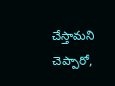చేస్తామని చెప్పారో,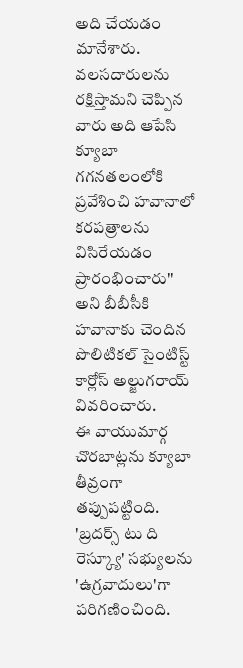అది చేయడం మానేశారు. వలసదారులను రక్షిస్తామని చెప్పిన వారు అది ఆపేసి క్యూబా గగనతలంలోకి ప్రవేశించి హవానాలో కరపత్రాలను విసిరేయడం ప్రారంభించారు'' అని బీబీసీకి హవానాకు చెందిన పొలిటికల్ సైంటిస్ట్ కార్లోస్ అల్జుగరాయ్ వివరించారు.
ఈ వాయుమార్గ చొరబాట్లను క్యూబా తీవ్రంగా తప్పుపట్టింది. 'బ్రదర్స్ టు ది రెస్క్యూ' సభ్యులను 'ఉగ్రవాదులు'గా పరిగణించింది.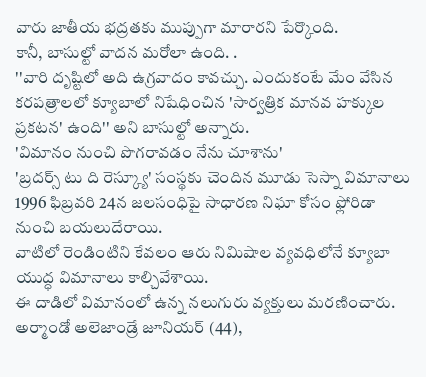వారు జాతీయ భద్రతకు ముప్పుగా మారారని పేర్కొంది.
కానీ, బాసుల్టో వాదన మరోలా ఉంది. .
''వారి దృష్టిలో అది ఉగ్రవాదం కావచ్చు. ఎందుకంటే మేం వేసిన కరపత్రాలలో క్యూబాలో నిషేధించిన 'సార్వత్రిక మానవ హక్కుల ప్రకటన' ఉంది'' అని బాసుల్టో అన్నారు.
'విమానం నుంచి పొగరావడం నేను చూశాను'
'బ్రదర్స్ టు ది రెస్క్యూ' సంస్థకు చెందిన మూడు సెస్నా విమానాలు 1996 ఫిబ్రవరి 24న జలసంధిపై సాధారణ నిఘా కోసం ఫ్లోరిడా నుంచి బయలుదేరాయి.
వాటిలో రెండింటిని కేవలం ఆరు నిమిషాల వ్యవధిలోనే క్యూబా యుద్ధ విమానాలు కాల్చివేశాయి.
ఈ దాడిలో విమానంలో ఉన్న నలుగురు వ్యక్తులు మరణించారు. అర్మాండో అలెజాండ్రే జూనియర్ (44),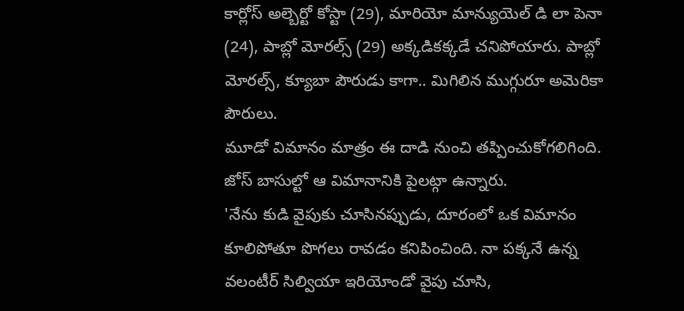కార్లోస్ అల్బెర్టో కోస్టా (29), మారియో మాన్యుయెల్ డి లా పెనా (24), పాబ్లో మోరల్స్ (29) అక్కడికక్కడే చనిపోయారు. పాబ్లో మోరల్స్, క్యూబా పౌరుడు కాగా.. మిగిలిన ముగ్గురూ అమెరికా పౌరులు.
మూడో విమానం మాత్రం ఈ దాడి నుంచి తప్పించుకోగలిగింది. జోస్ బాసుల్టో ఆ విమానానికి పైలట్గా ఉన్నారు.
'నేను కుడి వైపుకు చూసినప్పుడు, దూరంలో ఒక విమానం కూలిపోతూ పొగలు రావడం కనిపించింది. నా పక్కనే ఉన్న వలంటీర్ సిల్వియా ఇరియోండో వైపు చూసి,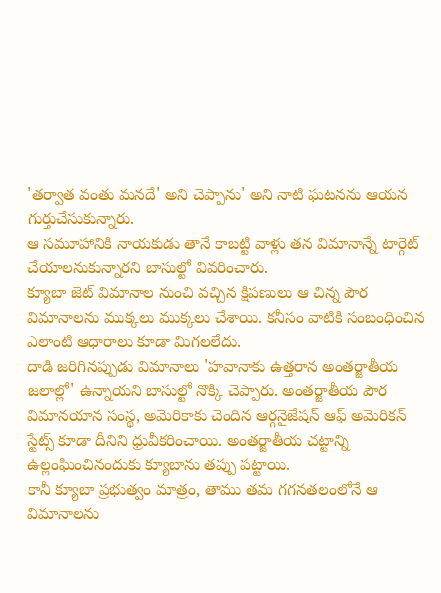'తర్వాత వంతు మనదే' అని చెప్పాను' అని నాటి ఘటనను ఆయన గుర్తుచేసుకున్నారు.
ఆ సమూహానికి నాయకుడు తానే కాబట్టి వాళ్లు తన విమానాన్నే టార్గెట్ చేయాలనుకున్నారని బాసుల్టో వివరించారు.
క్యూబా జెట్ విమానాల నుంచి వచ్చిన క్షిపణులు ఆ చిన్న పౌర విమానాలను ముక్కలు ముక్కలు చేశాయి. కనీసం వాటికి సంబంధించిన ఎలాంటి ఆధారాలు కూడా మిగలలేదు.
దాడి జరిగినప్పుడు విమానాలు 'హవానాకు ఉత్తరాన అంతర్జాతీయ జలాల్లో' ఉన్నాయని బాసుల్టో నొక్కి చెప్పారు. అంతర్జాతీయ పౌర విమానయాన సంస్థ, అమెరికాకు చెందిన ఆర్గనైజేషన్ ఆఫ్ అమెరికన్ స్టేట్స్ కూడా దీనిని ధ్రువీకరించాయి. అంతర్జాతీయ చట్టాన్ని ఉల్లంఘించినందుకు క్యూబాను తప్పు పట్టాయి.
కానీ క్యూబా ప్రభుత్వం మాత్రం, తాము తమ గగనతలంలోనే ఆ విమానాలను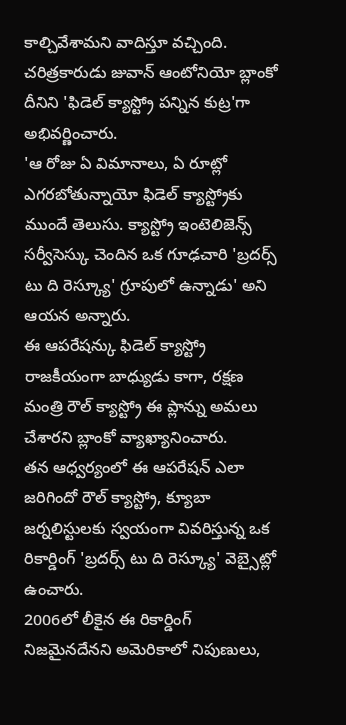కాల్చివేశామని వాదిస్తూ వచ్చింది.
చరిత్రకారుడు జువాన్ ఆంటోనియో బ్లాంకో దీనిని 'ఫిడెల్ క్యాస్ట్రో పన్నిన కుట్ర'గా అభివర్ణించారు.
'ఆ రోజు ఏ విమానాలు, ఏ రూట్లో ఎగరబోతున్నాయో ఫిడెల్ క్యాస్ట్రోకు ముందే తెలుసు. క్యాస్ట్రో ఇంటెలిజెన్స్ సర్వీసెస్కు చెందిన ఒక గూఢచారి 'బ్రదర్స్ టు ది రెస్క్యూ' గ్రూపులో ఉన్నాడు' అని ఆయన అన్నారు.
ఈ ఆపరేషన్కు ఫిడెల్ క్యాస్ట్రో రాజకీయంగా బాధ్యుడు కాగా, రక్షణ మంత్రి రౌల్ క్యాస్ట్రో ఈ ప్లాన్ను అమలు చేశారని బ్లాంకో వ్యాఖ్యానించారు.
తన ఆధ్వర్యంలో ఈ ఆపరేషన్ ఎలా జరిగిందో రౌల్ క్యాస్ట్రో, క్యూబా జర్నలిస్టులకు స్వయంగా వివరిస్తున్న ఒక రికార్డింగ్ 'బ్రదర్స్ టు ది రెస్క్యూ' వెబ్సైట్లో ఉంచారు.
2006లో లీకైన ఈ రికార్డింగ్ నిజమైనదేనని అమెరికాలో నిపుణులు,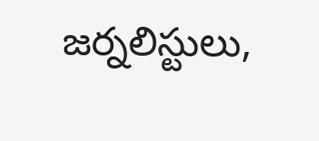జర్నలిస్టులు,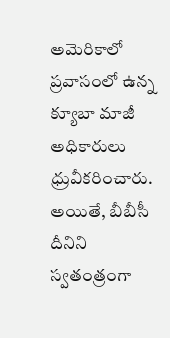అమెరికాలో ప్రవాసంలో ఉన్న క్యూబా మాజీ అధికారులు ధ్రువీకరించారు. అయితే, బీబీసీ దీనిని స్వతంత్రంగా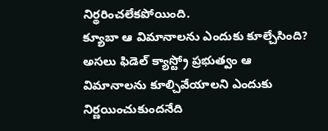నిర్థరించలేకపోయింది.
క్యూబా ఆ విమానాలను ఎందుకు కూల్చేసింది?
అసలు ఫిడెల్ క్యాస్ట్రో ప్రభుత్వం ఆ విమానాలను కూల్చివేయాలని ఎందుకు నిర్ణయించుకుందనేది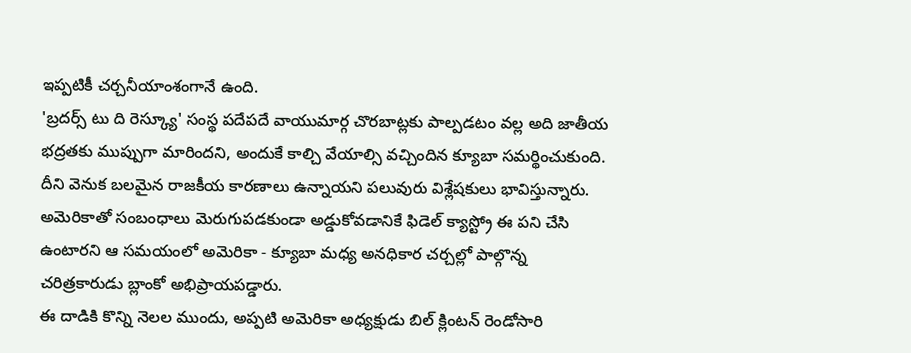ఇప్పటికీ చర్చనీయాంశంగానే ఉంది.
'బ్రదర్స్ టు ది రెస్క్యూ' సంస్థ పదేపదే వాయుమార్గ చొరబాట్లకు పాల్పడటం వల్ల అది జాతీయ భద్రతకు ముప్పుగా మారిందని, అందుకే కాల్చి వేయాల్సి వచ్చిందిన క్యూబా సమర్థించుకుంది.
దీని వెనుక బలమైన రాజకీయ కారణాలు ఉన్నాయని పలువురు విశ్లేషకులు భావిస్తున్నారు.
అమెరికాతో సంబంధాలు మెరుగుపడకుండా అడ్డుకోవడానికే ఫిడెల్ క్యాస్ట్రో ఈ పని చేసి ఉంటారని ఆ సమయంలో అమెరికా - క్యూబా మధ్య అనధికార చర్చల్లో పాల్గొన్న చరిత్రకారుడు బ్లాంకో అభిప్రాయపడ్డారు.
ఈ దాడికి కొన్ని నెలల ముందు, అప్పటి అమెరికా అధ్యక్షుడు బిల్ క్లింటన్ రెండోసారి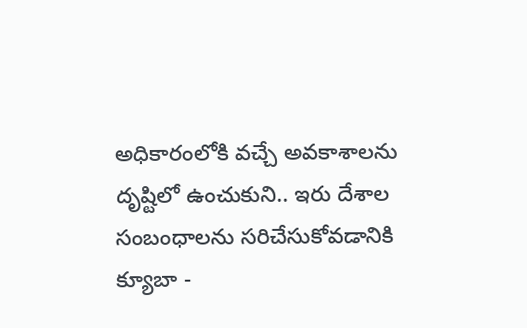అధికారంలోకి వచ్చే అవకాశాలను దృష్టిలో ఉంచుకుని.. ఇరు దేశాల సంబంధాలను సరిచేసుకోవడానికి క్యూబా -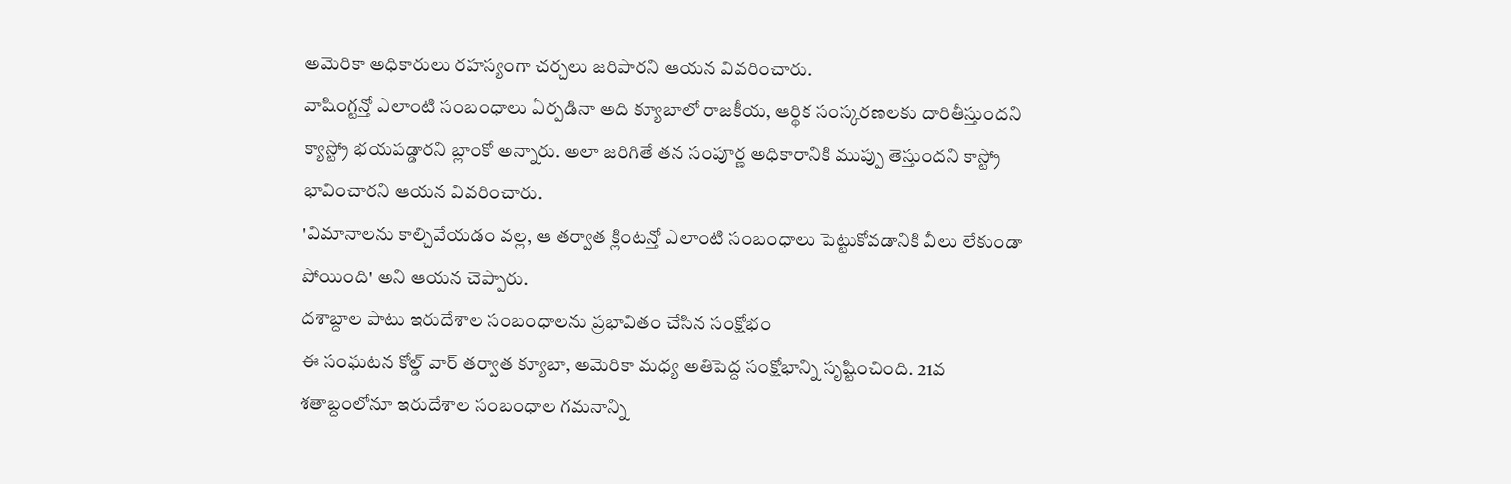అమెరికా అధికారులు రహస్యంగా చర్చలు జరిపారని ఆయన వివరించారు.
వాషింగ్టన్తో ఎలాంటి సంబంధాలు ఏర్పడినా అది క్యూబాలో రాజకీయ, ఆర్థిక సంస్కరణలకు దారితీస్తుందని క్యాస్ట్రో భయపడ్డారని బ్లాంకో అన్నారు. అలా జరిగితే తన సంపూర్ణ అధికారానికి ముప్పు తెస్తుందని కాస్ట్రో భావించారని ఆయన వివరించారు.
'విమానాలను కాల్చివేయడం వల్ల, ఆ తర్వాత క్లింటన్తో ఎలాంటి సంబంధాలు పెట్టుకోవడానికి వీలు లేకుండా పోయింది' అని ఆయన చెప్పారు.
దశాబ్దాల పాటు ఇరుదేశాల సంబంధాలను ప్రభావితం చేసిన సంక్షోభం
ఈ సంఘటన కోల్డ్ వార్ తర్వాత క్యూబా, అమెరికా మధ్య అతిపెద్ద సంక్షోభాన్ని సృష్టించింది. 21వ శతాబ్దంలోనూ ఇరుదేశాల సంబంధాల గమనాన్ని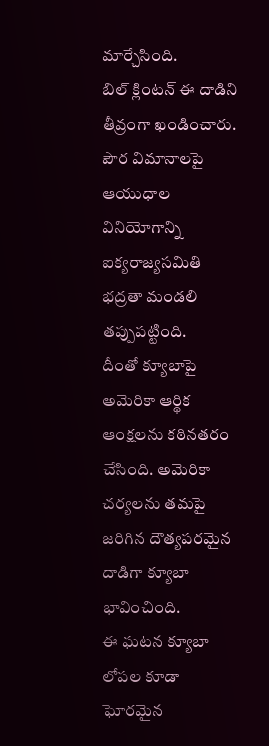మార్చేసింది.
బిల్ క్లింటన్ ఈ దాడిని తీవ్రంగా ఖండించారు. పౌర విమానాలపై ఆయుధాల వినియోగాన్ని ఐక్యరాజ్యసమితి భద్రతా మండలి తప్పుపట్టింది.
దీంతో క్యూబాపై అమెరికా ఆర్థిక ఆంక్షలను కఠినతరం చేసింది. అమెరికా చర్యలను తమపై జరిగిన దౌత్యపరమైన దాడిగా క్యూబా భావించింది.
ఈ ఘటన క్యూబా లోపల కూడా ఘోరమైన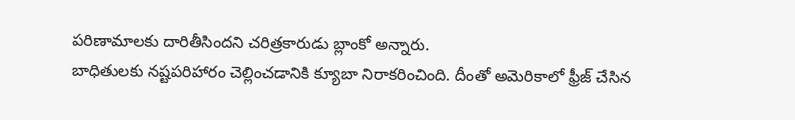పరిణామాలకు దారితీసిందని చరిత్రకారుడు బ్లాంకో అన్నారు.
బాధితులకు నష్టపరిహారం చెల్లించడానికి క్యూబా నిరాకరించింది. దీంతో అమెరికాలో ఫ్రీజ్ చేసిన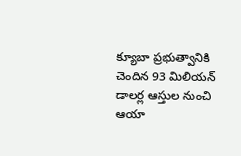క్యూబా ప్రభుత్వానికి చెందిన 93 మిలియన్ డాలర్ల ఆస్తుల నుంచి ఆయా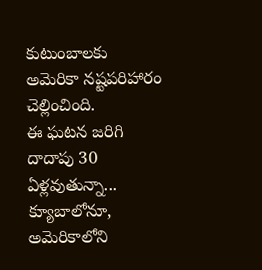కుటుంబాలకు అమెరికా నష్టపరిహారం చెల్లించింది.
ఈ ఘటన జరిగి దాదాపు 30 ఏళ్లవుతున్నా... క్యూబాలోనూ, అమెరికాలోని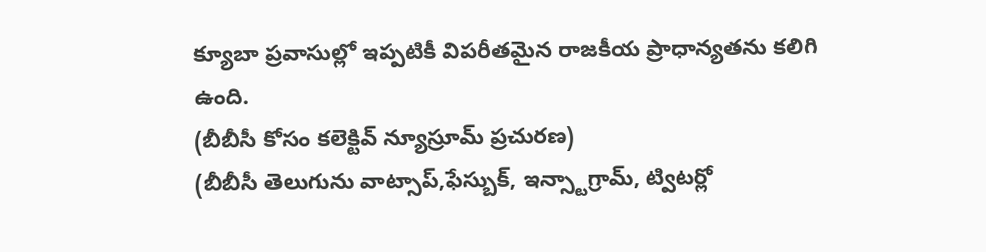క్యూబా ప్రవాసుల్లో ఇప్పటికీ విపరీతమైన రాజకీయ ప్రాధాన్యతను కలిగి ఉంది.
(బీబీసీ కోసం కలెక్టివ్ న్యూస్రూమ్ ప్రచురణ)
(బీబీసీ తెలుగును వాట్సాప్,ఫేస్బుక్, ఇన్స్టాగ్రామ్, ట్విటర్లో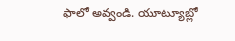ఫాలో అవ్వండి. యూట్యూబ్లో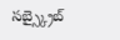సబ్స్క్రైబ్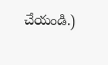చేయండి.)